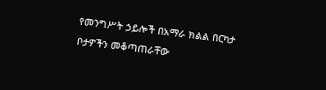የመንግሥት ኃይሎች በአማራ ክልል በርካታ ቦታዎችን መቆጣጠራቸው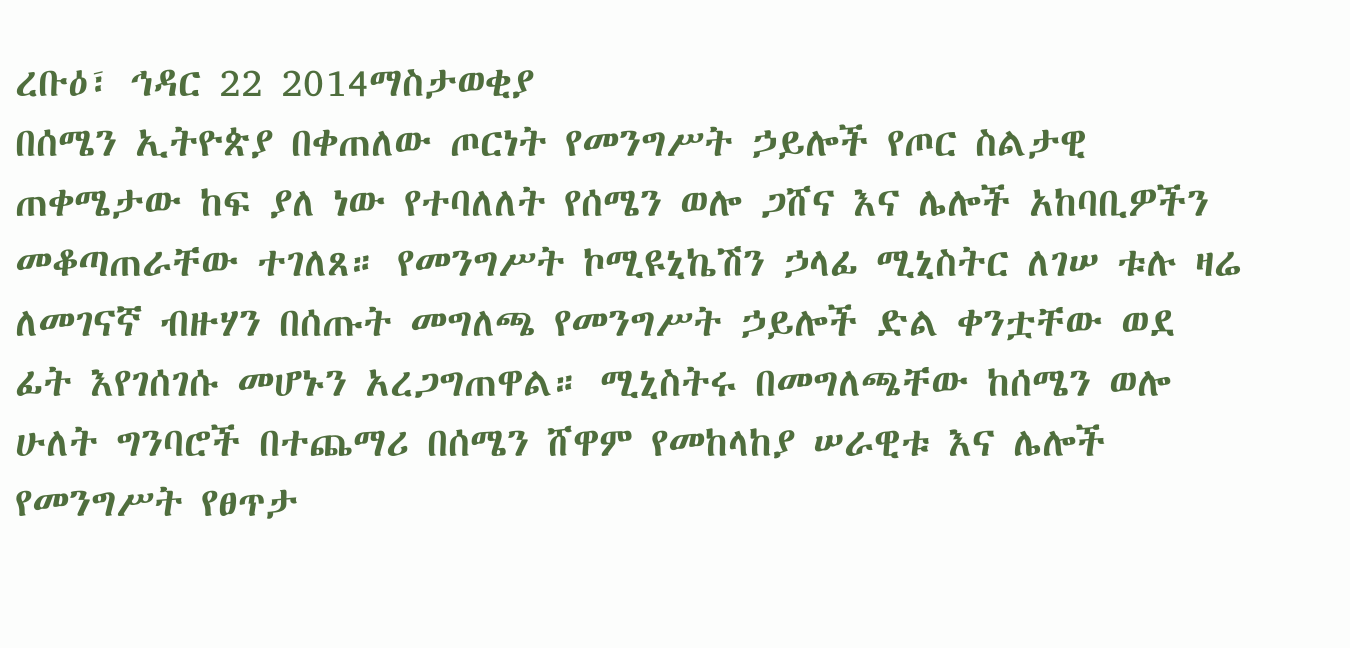ረቡዕ፣ ኅዳር 22 2014ማስታወቂያ
በሰሜን ኢትዮጵያ በቀጠለው ጦርነት የመንግሥት ኃይሎች የጦር ስልታዊ ጠቀሜታው ከፍ ያለ ነው የተባለለት የሰሜን ወሎ ጋሸና እና ሌሎች አከባቢዎችን መቆጣጠራቸው ተገለጸ። የመንግሥት ኮሚዩኒኬሽን ኃላፊ ሚኒስትር ለገሠ ቱሉ ዛሬ ለመገናኛ ብዙሃን በሰጡት መግለጫ የመንግሥት ኃይሎች ድል ቀንቷቸው ወደ ፊት እየገሰገሱ መሆኑን አረጋግጠዋል። ሚኒስትሩ በመግለጫቸው ከሰሜን ወሎ ሁለት ግንባሮች በተጨማሪ በሰሜን ሸዋም የመከላከያ ሠራዊቱ እና ሌሎች የመንግሥት የፀጥታ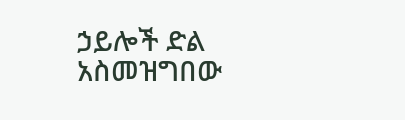ኃይሎች ድል አስመዝግበው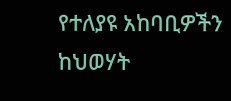የተለያዩ አከባቢዎችን ከህወሃት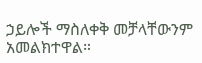ኃይሎች ማስለቀቅ መቻላቸውንም አመልክተዋል።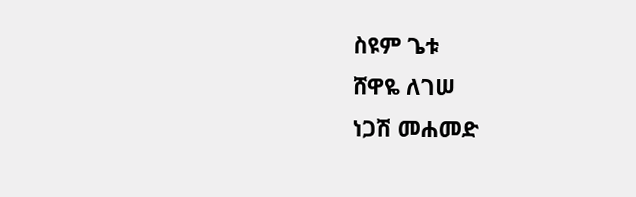ስዩም ጌቱ
ሸዋዬ ለገሠ
ነጋሽ መሐመድ